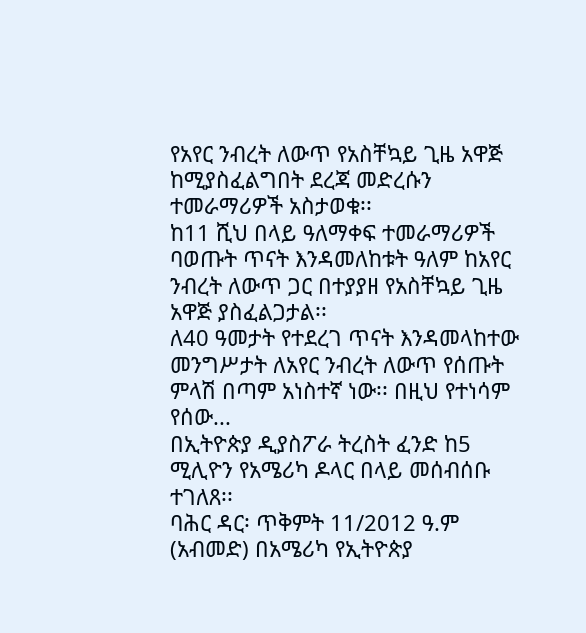የአየር ንብረት ለውጥ የአስቸኳይ ጊዜ አዋጅ ከሚያስፈልግበት ደረጃ መድረሱን ተመራማሪዎች አስታወቁ፡፡
ከ11 ሺህ በላይ ዓለማቀፍ ተመራማሪዎች ባወጡት ጥናት እንዳመለከቱት ዓለም ከአየር ንብረት ለውጥ ጋር በተያያዘ የአስቸኳይ ጊዜ አዋጅ ያስፈልጋታል፡፡
ለ40 ዓመታት የተደረገ ጥናት እንዳመላከተው መንግሥታት ለአየር ንብረት ለውጥ የሰጡት ምላሽ በጣም አነስተኛ ነው፡፡ በዚህ የተነሳም የሰው...
በኢትዮጵያ ዲያስፖራ ትረስት ፈንድ ከ5 ሚሊዮን የአሜሪካ ዶላር በላይ መሰብሰቡ ተገለጸ፡፡
ባሕር ዳር፡ ጥቅምት 11/2012 ዓ.ም (አብመድ) በአሜሪካ የኢትዮጵያ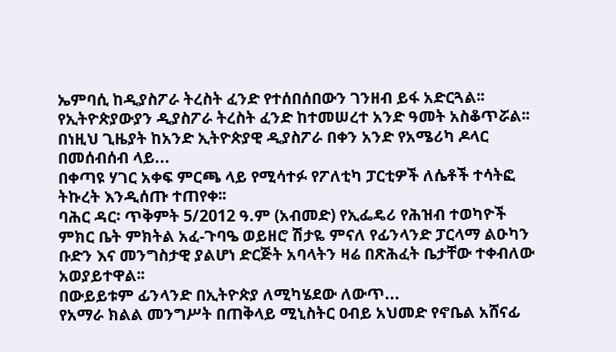ኤምባሲ ከዲያስፖራ ትረስት ፈንድ የተሰበሰበውን ገንዘብ ይፋ አድርጓል፡፡
የኢትዮጵያውያን ዲያስፖራ ትረስት ፈንድ ከተመሠረተ አንድ ዓመት አስቆጥሯል፡፡ በነዚህ ጊዜያት ከአንድ ኢትዮጵያዊ ዲያስፖራ በቀን አንድ የአሜሪካ ዶላር በመሰብሰብ ላይ...
በቀጣዩ ሃገር አቀፍ ምርጫ ላይ የሚሳተፉ የፖለቲካ ፓርቲዎች ለሴቶች ተሳትፎ ትኩረት እንዲሰጡ ተጠየቀ፡፡
ባሕር ዳር፡ ጥቅምት 5/2012 ዓ.ም (አብመድ) የኢፌዴሪ የሕዝብ ተወካዮች ምክር ቤት ምክትል አፈ-ጉባዔ ወይዘሮ ሽታዬ ምናለ የፊንላንድ ፓርላማ ልዑካን ቡድን እና መንግስታዊ ያልሆነ ድርጅት አባላትን ዛሬ በጽሕፈት ቤታቸው ተቀብለው አወያይተዋል፡፡
በውይይቱም ፊንላንድ በኢትዮጵያ ለሚካሄደው ለውጥ...
የአማራ ክልል መንግሥት በጠቅላይ ሚኒስትር ዐብይ አህመድ የኖቤል አሸናፊ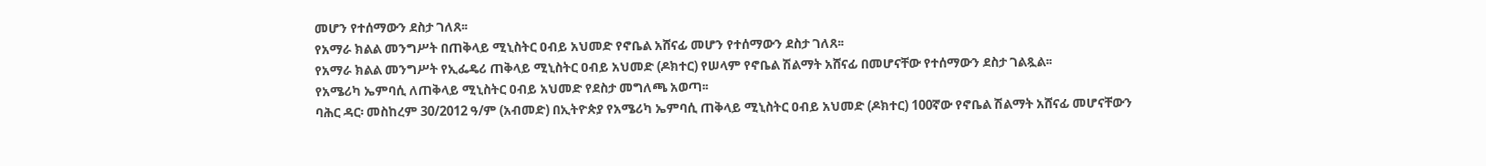መሆን የተሰማውን ደስታ ገለጸ፡፡
የአማራ ክልል መንግሥት በጠቅላይ ሚኒስትር ዐብይ አህመድ የኖቤል አሸናፊ መሆን የተሰማውን ደስታ ገለጸ፡፡
የአማራ ክልል መንግሥት የኢፌዴሪ ጠቅላይ ሚኒስትር ዐብይ አህመድ (ዶክተር) የሠላም የኖቤል ሽልማት አሸናፊ በመሆናቸው የተሰማውን ደስታ ገልጿል፡፡
የአሜሪካ ኤምባሲ ለጠቅላይ ሚኒስትር ዐብይ አህመድ የደስታ መግለጫ አወጣ፡፡
ባሕር ዳር፡ መስከረም 30/2012 ዓ/ም (አብመድ) በኢትዮጵያ የአሜሪካ ኤምባሲ ጠቅላይ ሚኒስትር ዐብይ አህመድ (ዶክተር) 100ኛው የኖቤል ሽልማት አሸናፊ መሆናቸውን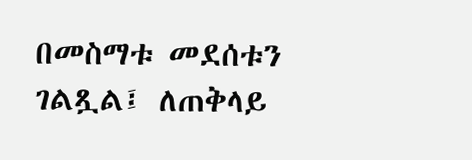በመስማቱ መደሰቱን ገልጿል፤ ለጠቅላይ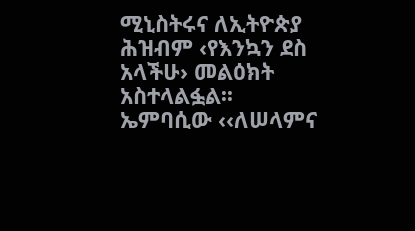ሚኒስትሩና ለኢትዮጵያ ሕዝብም ‹የእንኳን ደስ አላችሁ› መልዕክት አስተላልፏል፡፡
ኤምባሲው ‹‹ለሠላምና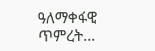ዓለማቀፋዊ ጥምረት...